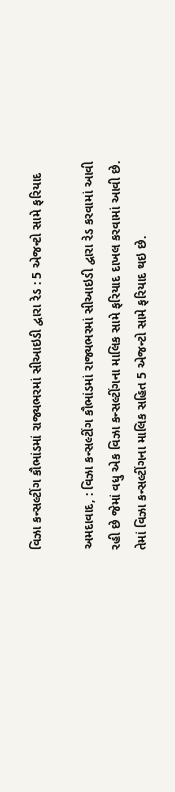વિઝા કન્સલ્ટીંગ કૌભાંડમાં રાજ્યભરમાં સીઆઇડી દ્વારા રેડ : 5 એજન્ટો સામે ફરિયાદ

અમદાવાદ, : વિઝા કન્સલ્ટીંગ કૌભાંડમાં રાજ્યભરમાં સીઆઇડી દ્વારા રેડ કરવામાં આવી રહી છે જેમાં વધુ એક વિઝા કન્સલ્ટીંગના માલિક સામે ફરિયાદ દાખલ કરવામાં આવી છે. તેમાં વિઝા કન્સલ્ટીંગના માલિક સહિત 5 એજન્ટો સામે ફરિયાદ થઇ છે.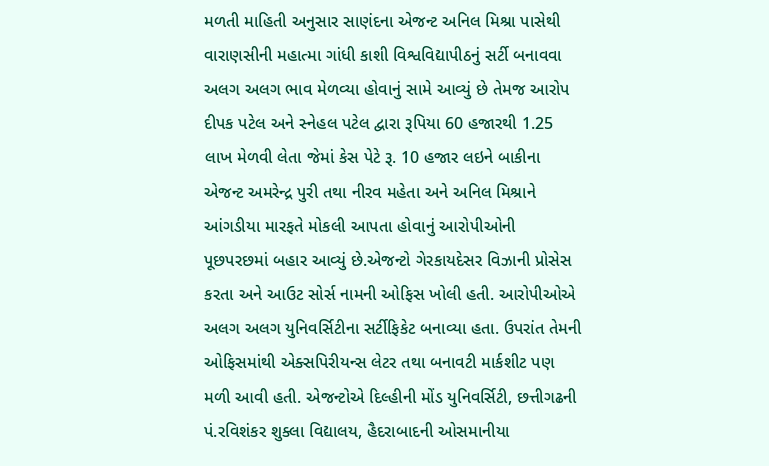મળતી માહિતી અનુસાર સાણંદના એજન્ટ અનિલ મિશ્રા પાસેથી વારાણસીની મહાત્મા ગાંધી કાશી વિશ્વવિદ્યાપીઠનું સર્ટી બનાવવા અલગ અલગ ભાવ મેળવ્યા હોવાનું સામે આવ્યું છે તેમજ આરોપ દીપક પટેલ અને સ્નેહલ પટેલ દ્વારા રૂપિયા 60 હજારથી 1.25 લાખ મેળવી લેતા જેમાં કેસ પેટે રૂ. 10 હજાર લઇને બાકીના એજન્ટ અમરેન્દ્ર પુરી તથા નીરવ મહેતા અને અનિલ મિશ્રાને આંગડીયા મારફતે મોકલી આપતા હોવાનું આરોપીઓની પૂછપરછમાં બહાર આવ્યું છે.એજન્ટો ગેરકાયદેસર વિઝાની પ્રોસેસ કરતા અને આઉટ સોર્સ નામની ઓફિસ ખોલી હતી. આરોપીઓએ અલગ અલગ યુનિવર્સિટીના સર્ટીફિકેટ બનાવ્યા હતા. ઉપરાંત તેમની ઓફિસમાંથી એક્સપિરીયન્સ લેટર તથા બનાવટી માર્કશીટ પણ મળી આવી હતી. એજન્ટોએ દિલ્હીની મોંડ યુનિવર્સિટી, છત્તીગઢની પં.રવિશંકર શુક્લા વિદ્યાલય, હૈદરાબાદની ઓસમાનીયા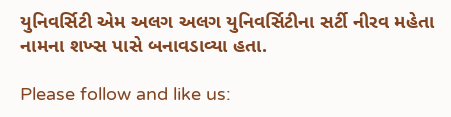યુનિવર્સિટી એમ અલગ અલગ યુનિવર્સિટીના સર્ટી નીરવ મહેતા નામના શખ્સ પાસે બનાવડાવ્યા હતા.

Please follow and like us: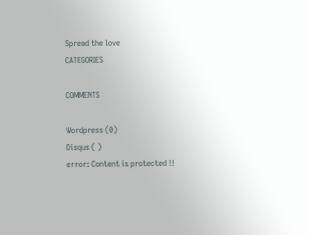Spread the love
CATEGORIES

COMMENTS

Wordpress (0)
Disqus ( )
error: Content is protected !!